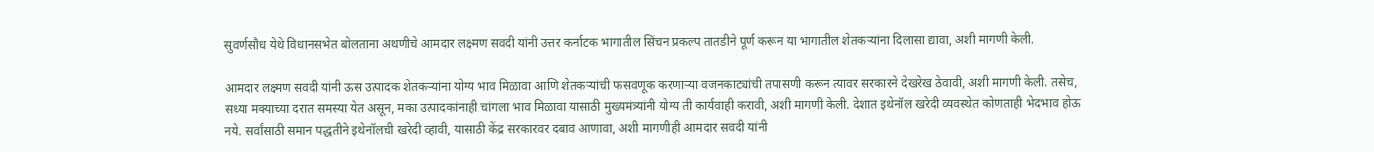सुवर्णसौध येथे विधानसभेत बोलताना अथणीचे आमदार लक्ष्मण सवदी यांनी उत्तर कर्नाटक भागातील सिंचन प्रकल्प तातडीने पूर्ण करून या भागातील शेतकऱ्यांना दिलासा द्यावा, अशी मागणी केली.

आमदार लक्ष्मण सवदी यांनी ऊस उत्पादक शेतकऱ्यांना योग्य भाव मिळावा आणि शेतकऱ्यांची फसवणूक करणाऱ्या वजनकाट्यांची तपासणी करून त्यावर सरकारने देखरेख ठेवावी, अशी मागणी केली. तसेच, सध्या मक्याच्या दरात समस्या येत असून, मका उत्पादकांनाही चांगला भाव मिळावा यासाठी मुख्यमंत्र्यांनी योग्य ती कार्यवाही करावी, अशी मागणी केली. देशात इथेनॉल खरेदी व्यवस्थेत कोणताही भेदभाव होऊ नये. सर्वांसाठी समान पद्धतीने इथेनॉलची खरेदी व्हावी, यासाठी केंद्र सरकारवर दबाव आणावा, अशी मागणीही आमदार सवदी यांनी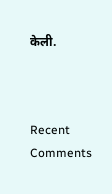केली.



Recent Comments